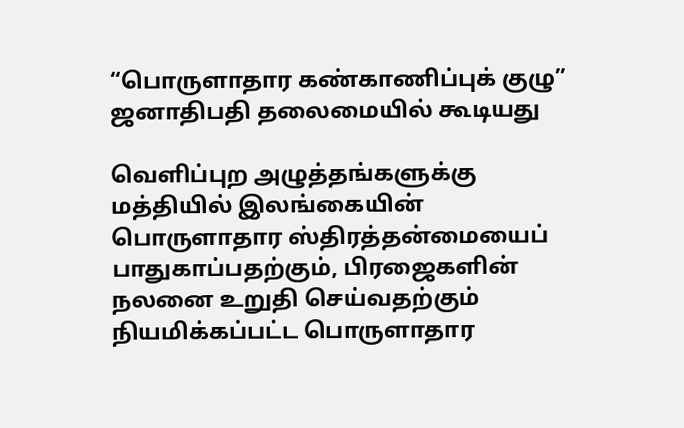“பொருளாதார கண்காணிப்புக் குழு” ஜனாதிபதி தலைமையில் கூடியது

வெளிப்புற அழுத்தங்களுக்கு மத்தியில் இலங்கையின் பொருளாதார ஸ்திரத்தன்மையைப் பாதுகாப்பதற்கும், பிரஜைகளின் நலனை உறுதி செய்வதற்கும் நியமிக்கப்பட்ட பொருளாதார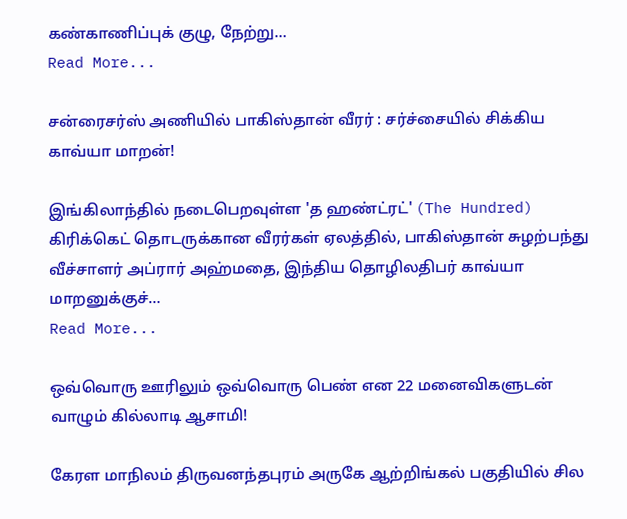கண்காணிப்புக் குழு, நேற்று…
Read More...

சன்ரைசர்ஸ் அணியில் பாகிஸ்தான் வீரர் : சர்ச்சையில் சிக்கிய காவ்யா மாறன்!

இங்கிலாந்தில் நடைபெறவுள்ள 'த ஹண்ட்ரட்' (The Hundred) கிரிக்கெட் தொடருக்கான வீரர்கள் ஏலத்தில், பாகிஸ்தான் சுழற்பந்து வீச்சாளர் அப்ரார் அஹ்மதை, இந்திய தொழிலதிபர் காவ்யா மாறனுக்குச்…
Read More...

ஒவ்வொரு ஊரிலும் ஒவ்வொரு பெண் என 22 மனைவிகளுடன் வாழும் கில்லாடி ஆசாமி!

கேரள மாநிலம் திருவனந்தபுரம் அருகே ஆற்றிங்கல் பகுதியில் சில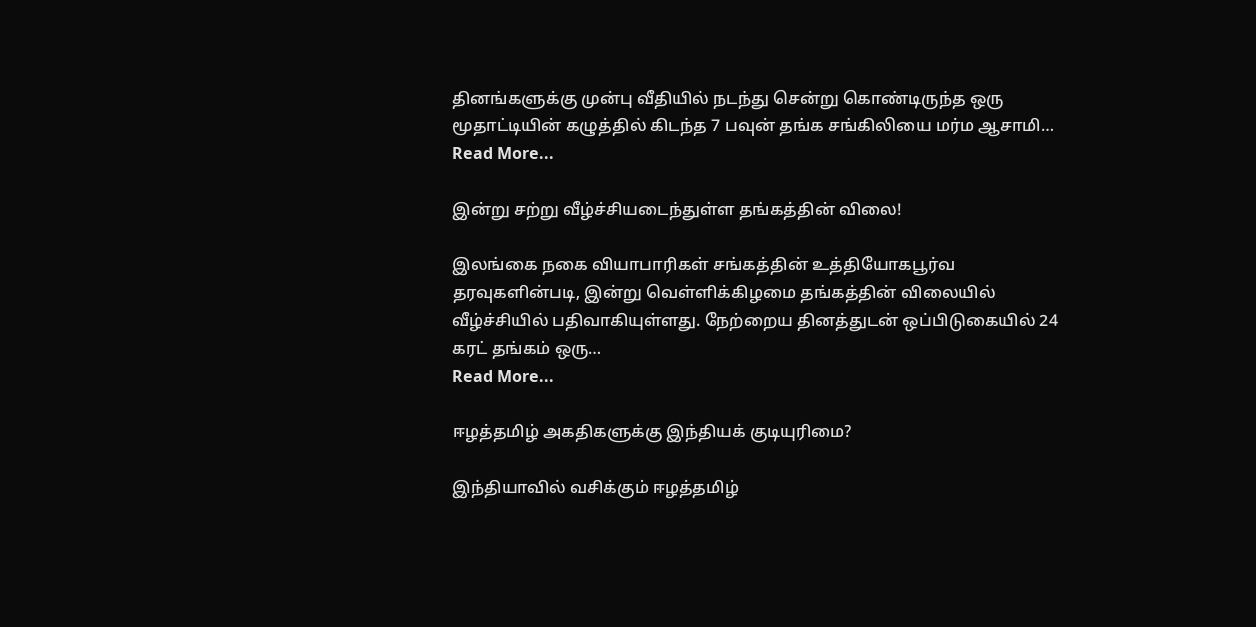தினங்களுக்கு முன்பு வீதியில் நடந்து சென்று கொண்டிருந்த ஒரு மூதாட்டியின் கழுத்தில் கிடந்த 7 பவுன் தங்க சங்கிலியை மர்ம ஆசாமி…
Read More...

இன்று சற்று வீழ்ச்சியடைந்துள்ள தங்கத்தின் விலை!

இலங்கை நகை வியாபாரிகள் சங்கத்தின் உத்தியோகபூர்வ தரவுகளின்படி, இன்று வெள்ளிக்கிழமை தங்கத்தின் விலையில் வீழ்ச்சியில் பதிவாகியுள்ளது. நேற்றைய தினத்துடன் ஒப்பிடுகையில் 24 கரட் தங்கம் ஒரு…
Read More...

ஈழத்தமிழ் அகதிகளுக்கு இந்தியக் குடியுரிமை?

இந்தியாவில் வசிக்கும் ஈழத்தமிழ்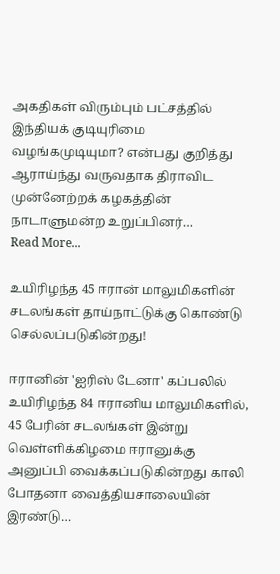அகதிகள் விரும்பும் பட்சத்தில் இந்தியக் குடியுரிமை வழங்கமுடியுமா? என்பது குறித்து ஆராய்ந்து வருவதாக திராவிட முன்னேற்றக் கழகத்தின் நாடாளுமன்ற உறுப்பினர்…
Read More...

உயிரிழந்த 45 ஈரான் மாலுமிகளின் சடலங்கள் தாய்நாட்டுக்கு கொண்டு செல்லப்படுகின்றது!

ஈரானின் 'ஐரிஸ் டேனா' கப்பலில் உயிரிழந்த 84 ஈரானிய மாலுமிகளில், 45 பேரின் சடலங்கள் இன்று வெள்ளிக்கிழமை ஈரானுக்கு அனுப்பி வைக்கப்படுகின்றது காலி போதனா வைத்தியசாலையின் இரண்டு…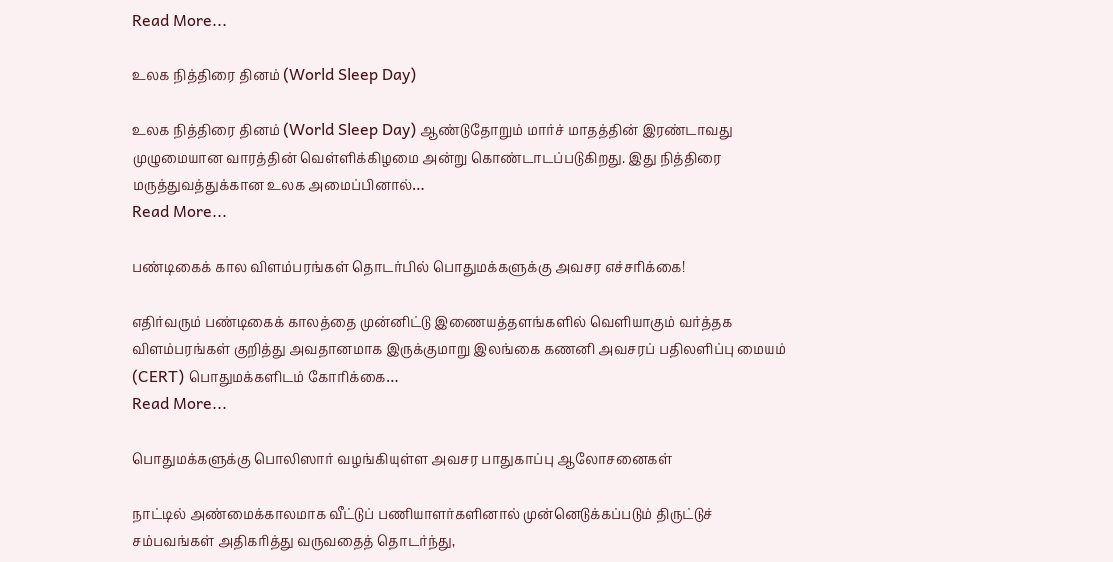Read More...

உலக நித்திரை தினம் (World Sleep Day)

உலக நித்திரை தினம் (World Sleep Day) ஆண்டுதோறும் மார்ச் மாதத்தின் இரண்டாவது முழுமையான வாரத்தின் வெள்ளிக்கிழமை அன்று கொண்டாடப்படுகிறது. இது நித்திரை மருத்துவத்துக்கான உலக அமைப்பினால்…
Read More...

பண்டிகைக் கால விளம்பரங்கள் தொடர்பில் பொதுமக்களுக்கு அவசர எச்சரிக்கை!

எதிர்வரும் பண்டிகைக் காலத்தை முன்னிட்டு இணையத்தளங்களில் வெளியாகும் வர்த்தக விளம்பரங்கள் குறித்து அவதானமாக இருக்குமாறு இலங்கை கணனி அவசரப் பதிலளிப்பு மையம் (CERT) பொதுமக்களிடம் கோரிக்கை…
Read More...

பொதுமக்களுக்கு பொலிஸார் வழங்கியுள்ள அவசர பாதுகாப்பு ஆலோசனைகள்

நாட்டில் அண்மைக்காலமாக வீட்டுப் பணியாளர்களினால் முன்னெடுக்கப்படும் திருட்டுச் சம்பவங்கள் அதிகரித்து வருவதைத் தொடர்ந்து,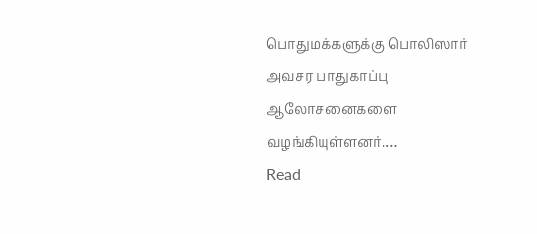பொதுமக்களுக்கு பொலிஸார் அவசர பாதுகாப்பு ஆலோசனைகளை வழங்கியுள்ளனர்.…
Read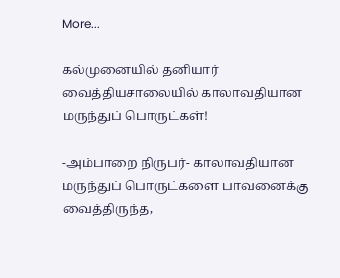More...

கல்முனையில் தனியார் வைத்தியசாலையில் காலாவதியான மருந்துப் பொருட்கள்!

-அம்பாறை நிருபர்- காலாவதியான மருந்துப் பொருட்களை பாவனைக்கு வைத்திருந்த,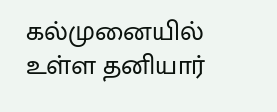கல்முனையில் உள்ள தனியார்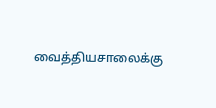வைத்தியசாலைக்கு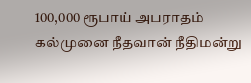100,000 ரூபாய் அபராதம் கல்முனை நீதவான் நீதிமன்று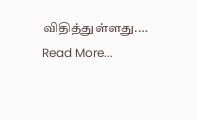விதித்துள்ளது.…
Read More...